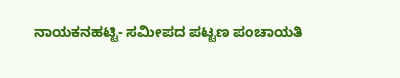ನಾಯಕನಹಟ್ಟಿ- ಸಮೀಪದ ಪಟ್ಟಣ ಪಂಚಾಯತಿ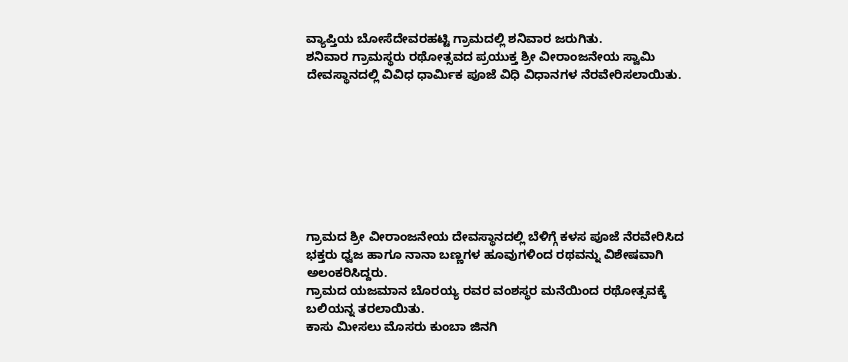ವ್ಯಾಪ್ತಿಯ ಬೋಸೆದೇವರಹಟ್ಟಿ ಗ್ರಾಮದಲ್ಲಿ ಶನಿವಾರ ಜರುಗಿತು.
ಶನಿವಾರ ಗ್ರಾಮಸ್ಥರು ರಥೋತ್ಸವದ ಪ್ರಯುಕ್ತ ಶ್ರೀ ವೀರಾಂಜನೇಯ ಸ್ವಾಮಿ ದೇವಸ್ಥಾನದಲ್ಲಿ ವಿವಿಧ ಧಾರ್ಮಿಕ ಪೂಜೆ ವಿಧಿ ವಿಧಾನಗಳ ನೆರವೇರಿಸಲಾಯಿತು.








ಗ್ರಾಮದ ಶ್ರೀ ವೀರಾಂಜನೇಯ ದೇವಸ್ಥಾನದಲ್ಲಿ ಬೆಳಿಗ್ಗೆ ಕಳಸ ಪೂಜೆ ನೆರವೇರಿಸಿದ ಭಕ್ತರು ಧ್ವಜ ಹಾಗೂ ನಾನಾ ಬಣ್ಣಗಳ ಹೂವುಗಳಿಂದ ರಥವನ್ನು ವಿಶೇಷವಾಗಿ ಅಲಂಕರಿಸಿದ್ದರು.
ಗ್ರಾಮದ ಯಜಮಾನ ಬೊರಯ್ಯ ರವರ ವಂಶಸ್ಥರ ಮನೆಯಿಂದ ರಥೋತ್ಸವಕ್ಕೆ ಬಲಿಯನ್ನ ತರಲಾಯಿತು.
ಕಾಸು ಮೀಸಲು ಮೊಸರು ಕುಂಬಾ ಜಿನಗಿ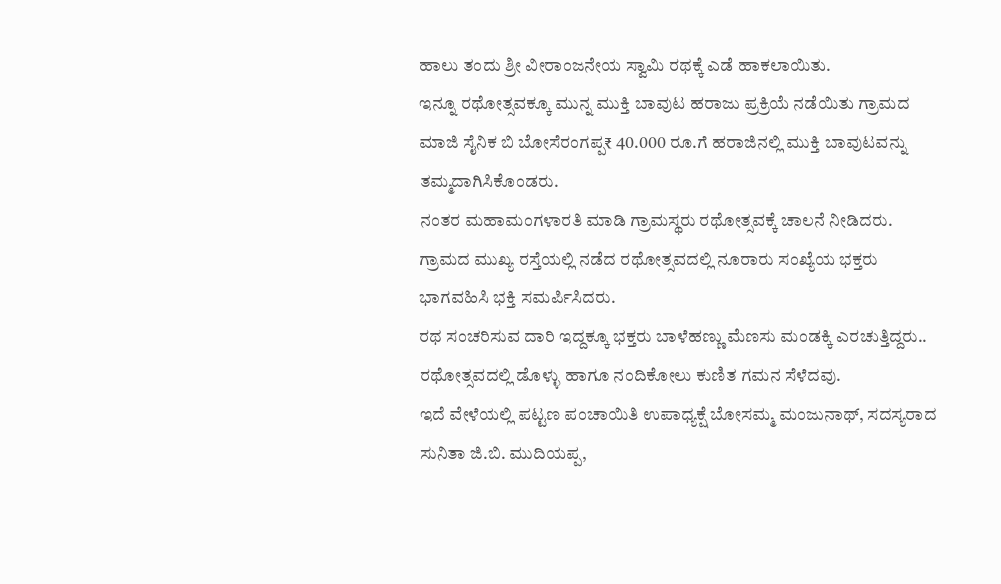ಹಾಲು ತಂದು ಶ್ರೀ ವೀರಾಂಜನೇಯ ಸ್ವಾಮಿ ರಥಕ್ಕೆ ಎಡೆ ಹಾಕಲಾಯಿತು.
ಇನ್ನೂ ರಥೋತ್ಸವಕ್ಕೂ ಮುನ್ನ ಮುಕ್ತಿ ಬಾವುಟ ಹರಾಜು ಪ್ರಕ್ರಿಯೆ ನಡೆಯಿತು ಗ್ರಾಮದ ಮಾಜಿ ಸೈನಿಕ ಬಿ ಬೋಸೆರಂಗಪ್ಪ₹ 40.000 ರೂ.ಗೆ ಹರಾಜಿನಲ್ಲಿ ಮುಕ್ತಿ ಬಾವುಟವನ್ನು ತಮ್ಮದಾಗಿಸಿಕೊಂಡರು.
ನಂತರ ಮಹಾಮಂಗಳಾರತಿ ಮಾಡಿ ಗ್ರಾಮಸ್ಥರು ರಥೋತ್ಸವಕ್ಕೆ ಚಾಲನೆ ನೀಡಿದರು.
ಗ್ರಾಮದ ಮುಖ್ಯ ರಸ್ತೆಯಲ್ಲಿ ನಡೆದ ರಥೋತ್ಸವದಲ್ಲಿ ನೂರಾರು ಸಂಖ್ಯೆಯ ಭಕ್ತರು ಭಾಗವಹಿಸಿ ಭಕ್ತಿ ಸಮರ್ಪಿಸಿದರು.
ರಥ ಸಂಚರಿಸುವ ದಾರಿ ಇದ್ದಕ್ಕೂ ಭಕ್ತರು ಬಾಳೆಹಣ್ಣು ಮೆಣಸು ಮಂಡಕ್ಕಿ ಎರಚುತ್ತಿದ್ದರು..
ರಥೋತ್ಸವದಲ್ಲಿ ಡೊಳ್ಳು ಹಾಗೂ ನಂದಿಕೋಲು ಕುಣಿತ ಗಮನ ಸೆಳೆದವು.
ಇದೆ ವೇಳೆಯಲ್ಲಿ ಪಟ್ಟಣ ಪಂಚಾಯಿತಿ ಉಪಾಧ್ಯಕ್ಷೆ ಬೋಸಮ್ಮ ಮಂಜುನಾಥ್, ಸದಸ್ಯರಾದ ಸುನಿತಾ ಜಿ.ಬಿ. ಮುದಿಯಪ್ಪ,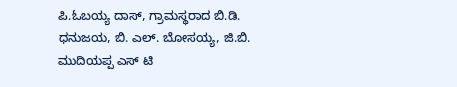ಪಿ.ಓಬಯ್ಯ ದಾಸ್, ಗ್ರಾಮಸ್ಥರಾದ ಬಿ.ಡಿ. ಧನುಜಯ, ಬಿ. ಎಲ್. ಬೋಸಯ್ಯ, ಜಿ.ಬಿ. ಮುದಿಯಪ್ಪ ಎಸ್ ಟಿ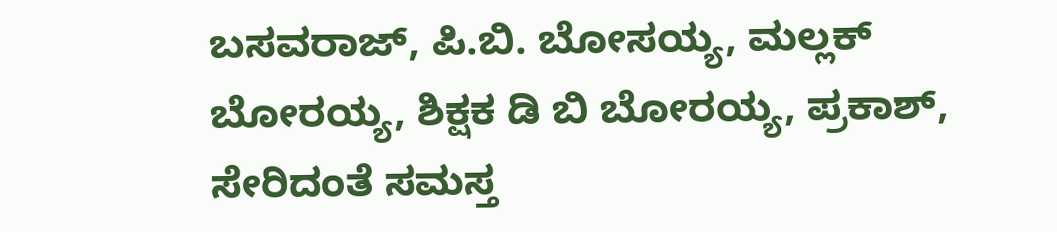ಬಸವರಾಜ್, ಪಿ.ಬಿ. ಬೋಸಯ್ಯ, ಮಲ್ಲಕ್ ಬೋರಯ್ಯ, ಶಿಕ್ಷಕ ಡಿ ಬಿ ಬೋರಯ್ಯ, ಪ್ರಕಾಶ್, ಸೇರಿದಂತೆ ಸಮಸ್ತ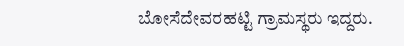ಬೋಸೆದೇವರಹಟ್ಟಿ ಗ್ರಾಮಸ್ಥರು ಇದ್ದರು.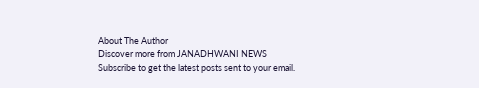About The Author
Discover more from JANADHWANI NEWS
Subscribe to get the latest posts sent to your email.